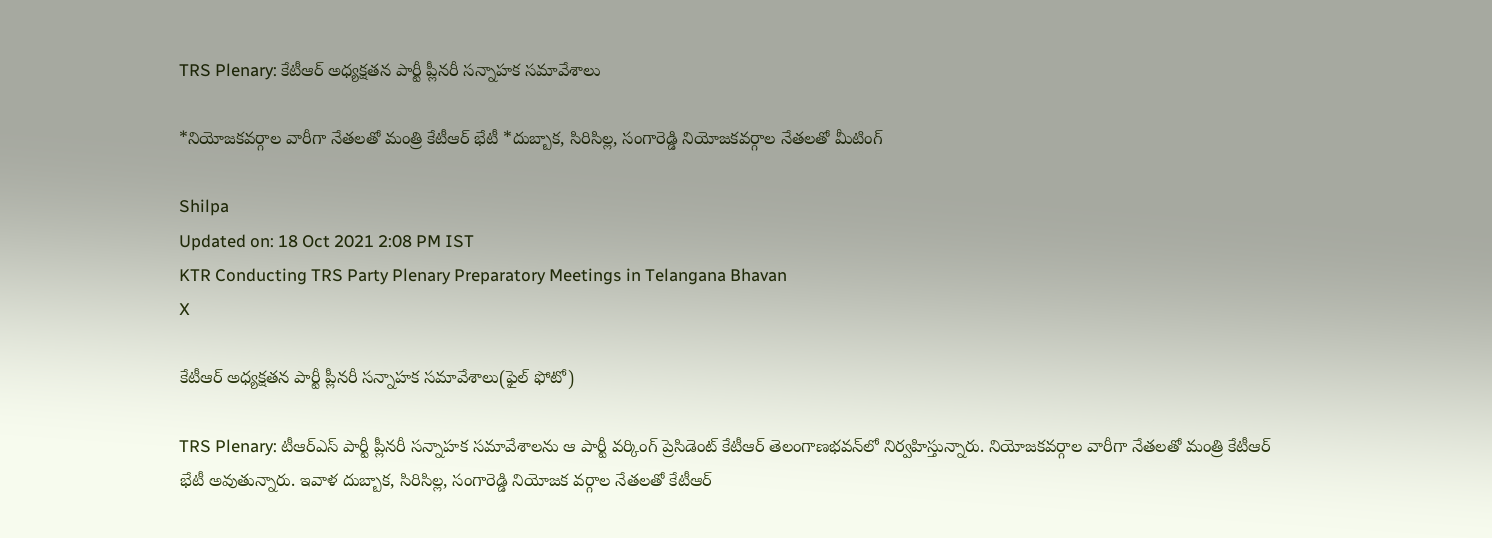TRS Plenary: కేటీఆర్ అధ్యక్షతన పార్టీ ప్లీనరీ సన్నాహక సమావేశాలు

*నియోజకవర్గాల వారీగా నేతలతో మంత్రి కేటీఆర్ భేటీ *దుబ్బాక, సిరిసిల్ల, సంగారెడ్డి నియోజకవర్గాల నేతలతో మీటింగ్

Shilpa
Updated on: 18 Oct 2021 2:08 PM IST
KTR Conducting TRS Party Plenary Preparatory Meetings in Telangana Bhavan
X

కేటీఆర్ అధ్యక్షతన పార్టీ ప్లీనరీ సన్నాహక సమావేశాలు(ఫైల్ ఫోటో)

TRS Plenary: టీఆర్‌ఎస్‌ పార్టీ ప్లీనరీ సన్నాహక సమావేశాలను ఆ పార్టీ వర్కింగ్‌ ప్రెసిడెంట్‌ కేటీఆర్ తెలంగాణభవన్‌లో నిర్వహిస్తున్నారు. నియోజకవర్గాల వారీగా నేతలతో మంత్రి కేటీఆర్ భేటీ అవుతున్నారు. ఇవాళ దుబ్బాక, సిరిసిల్ల, సంగారెడ్డి నియోజక వర్గాల నేతలతో కేటీఆర్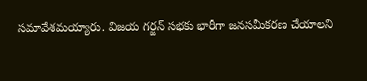సమావేశమయ్యారు. విజయ గర్జన్ సభకు భారీగా జనసమీకరణ చేయాలని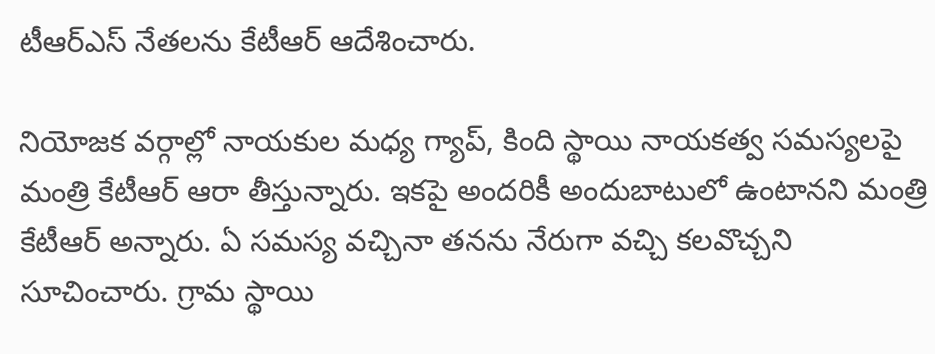టీఆర్ఎస్‌ నేతలను కేటీఆర్ ఆదేశించారు.

నియోజక వర్గాల్లో నాయకుల మధ్య గ్యాప్, కింది స్థాయి నాయకత్వ సమస్యలపై మంత్రి కేటీఆర్ ఆరా తీస్తున్నారు. ఇకపై అందరికీ అందుబాటులో ఉంటానని మంత్రి కేటీఆర్ అన్నారు. ఏ సమస్య వచ్చినా తనను నేరుగా వచ్చి కలవొచ్చని సూచించారు. గ్రామ స్థాయి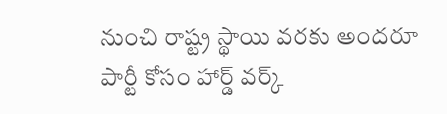నుంచి రాష్ట్ర స్థాయి వరకు అందరూ పార్టీ కోసం హార్డ్ వర్క్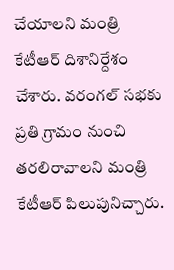చేయాలని మంత్రి కేటీఆర్ దిశానిర్దేశం చేశారు. వరంగల్ సభకు ప్రతి గ్రామం నుంచి తరలిరావాలని మంత్రి కేటీఆర్ పిలుపునిచ్చారు.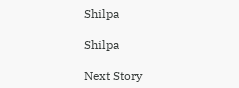Shilpa

Shilpa

Next Story